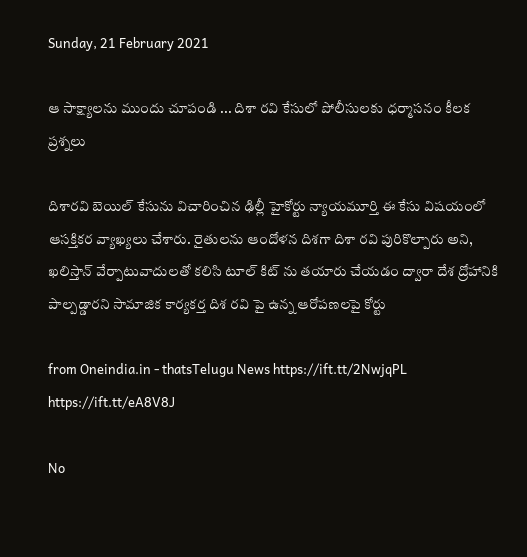Sunday, 21 February 2021

ఆ సాక్ష్యాలను ముందు చూపండి ... దిశా రవి కేసులో పోలీసులకు ధర్మాసనం కీలక ప్రశ్నలు

దిశారవి బెయిల్ కేసును విచారించిన ఢిల్లీ హైకోర్టు న్యాయమూర్తి ఈ కేసు విషయంలో ఆసక్తికర వ్యాఖ్యలు చేశారు. రైతులను ఆందోళన దిశగా దిశా రవి పురికొల్పారు అని, ఖలిస్తాన్ వేర్పాటువాదులతో కలిసి టూల్ కిట్ ను తయారు చేయడం ద్వారా దేశ ద్రోహానికి పాల్పడ్డారని సామాజిక కార్యకర్త దిశ రవి పై ఉన్న ఆరోపణలపై కోర్టు

from Oneindia.in - thatsTelugu News https://ift.tt/2NwjqPL
https://ift.tt/eA8V8J

No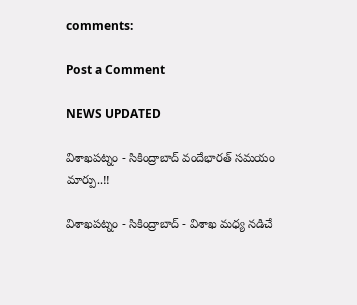comments:

Post a Comment

NEWS UPDATED

విశాఖపట్నం - సికింద్రాబాద్ వందేభారత్ సమయం మార్పు..!!

విశాఖపట్నం - సికింద్రాబాద్ - విశాఖ మధ్య నడిచే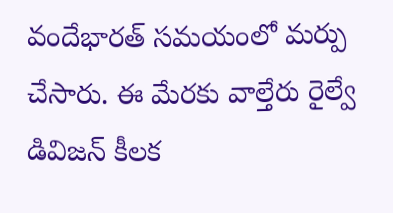వందేభారత్ సమయంలో మర్పు చేసారు. ఈ మేరకు వాల్తేరు రైల్వే డివిజన్ కీలక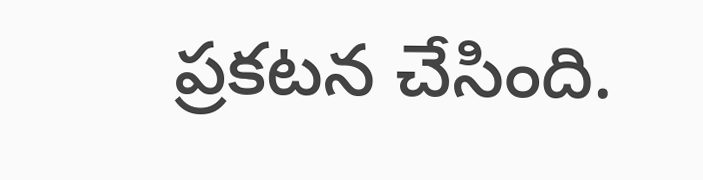ప్రకటన చేసింది.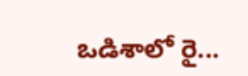ఒడిశాలో రై...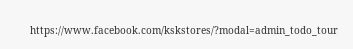https://www.facebook.com/kskstores/?modal=admin_todo_tour